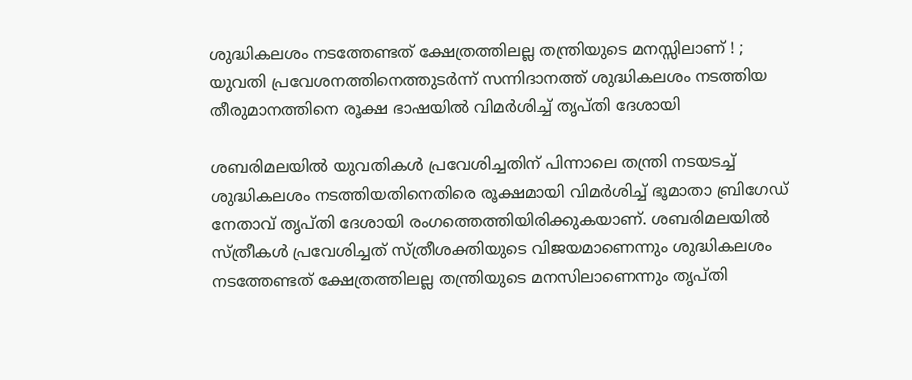ശുദ്ധികലശം നടത്തേണ്ടത് ക്ഷേത്രത്തിലല്ല തന്ത്രിയുടെ മനസ്സിലാണ് ! ; യുവതി പ്രവേശനത്തിനെത്തുടർന്ന് സന്നിദാനത്ത് ശുദ്ധികലശം നടത്തിയ തീരുമാനത്തിനെ രൂക്ഷ ഭാഷയിൽ വിമർശിച്ച് തൃപ്തി ദേശായി

ശബരിമലയിൽ യുവതികൾ പ്രവേശിച്ചതിന് പിന്നാലെ തന്ത്രി നടയടച്ച് ശുദ്ധികലശം നടത്തിയതിനെതിരെ രൂക്ഷമായി വിമർശിച്ച് ഭൂമാതാ ബ്രിഗേഡ് നേതാവ് തൃപ്തി ദേശായി രംഗത്തെത്തിയിരിക്കുകയാണ്. ശബരിമലയിൽ സ്ത്രീകൾ പ്രവേശിച്ചത് സ്ത്രീശക്തിയുടെ വിജയമാണെന്നും ശുദ്ധികലശം നടത്തേണ്ടത് ക്ഷേത്രത്തിലല്ല തന്ത്രിയുടെ മനസിലാണെന്നും തൃപ്തി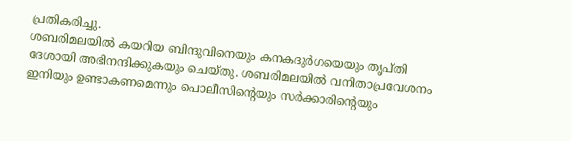പ്രതികരിച്ചു.
ശബരിമലയിൽ കയറിയ ബിന്ദുവിനെയും കനകദുർഗയെയും തൃപ്തി ദേശായി അഭിനന്ദിക്കുകയും ചെയ്തു. ശബരിമലയിൽ വനിതാപ്രവേശനം ഇനിയും ഉണ്ടാകണമെന്നും പൊലീസിന്റെയും സർക്കാരിന്റെയും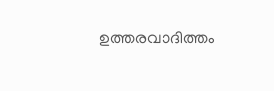ഉത്തരവാദിത്തം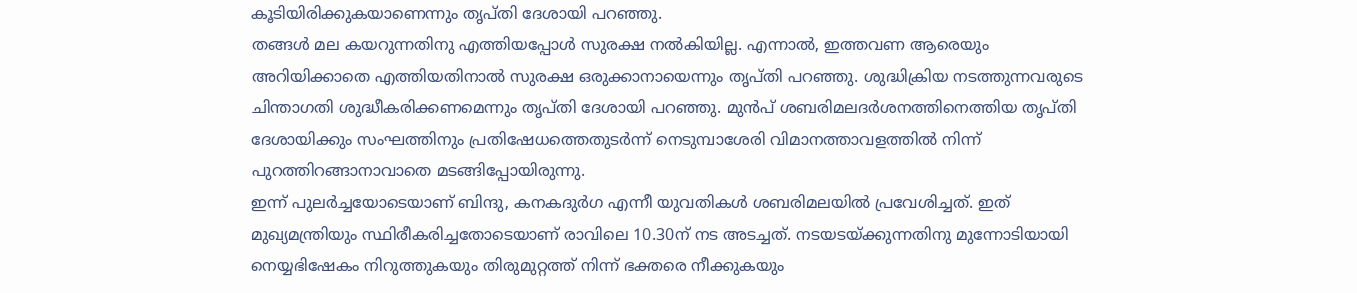കൂടിയിരിക്കുകയാണെന്നും തൃപ്തി ദേശായി പറഞ്ഞു.
തങ്ങൾ മല കയറുന്നതിനു എത്തിയപ്പോൾ സുരക്ഷ നൽകിയില്ല. എന്നാൽ, ഇത്തവണ ആരെയും അറിയിക്കാതെ എത്തിയതിനാൽ സുരക്ഷ ഒരുക്കാനായെന്നും തൃപ്തി പറഞ്ഞു. ശുദ്ധിക്രിയ നടത്തുന്നവരുടെ ചിന്താഗതി ശുദ്ധീകരിക്കണമെന്നും തൃപ്തി ദേശായി പറഞ്ഞു. മുൻപ് ശബരിമലദർശനത്തിനെത്തിയ തൃപ്തി ദേശായിക്കും സംഘത്തിനും പ്രതിഷേധത്തെതുടർന്ന് നെടുമ്പാശേരി വിമാനത്താവളത്തിൽ നിന്ന് പുറത്തിറങ്ങാനാവാതെ മടങ്ങിപ്പോയിരുന്നു.
ഇന്ന് പുലർച്ചയോടെയാണ് ബിന്ദു, കനകദുർഗ എന്നീ യുവതികൾ ശബരിമലയിൽ പ്രവേശിച്ചത്. ഇത് മുഖ്യമന്ത്രിയും സ്ഥിരീകരിച്ചതോടെയാണ് രാവിലെ 10.30ന് നട അടച്ചത്. നടയടയ്ക്കുന്നതിനു മുന്നോടിയായി നെയ്യഭിഷേകം നിറുത്തുകയും തിരുമുറ്റത്ത് നിന്ന് ഭക്തരെ നീക്കുകയും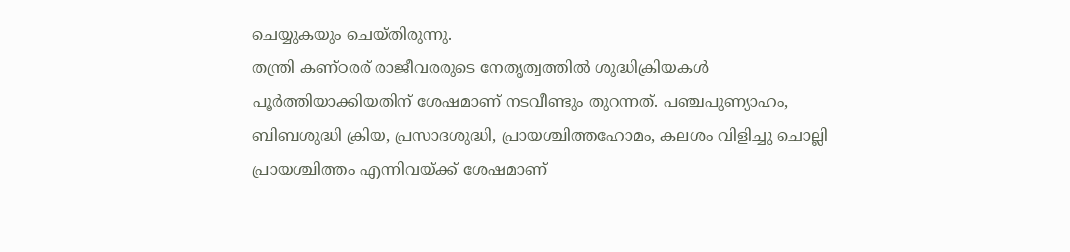ചെയ്യുകയും ചെയ്തിരുന്നു.
തന്ത്രി കണ്ഠരര് രാജീവരരുടെ നേതൃത്വത്തിൽ ശുദ്ധിക്രിയകൾ പൂർത്തിയാക്കിയതിന് ശേഷമാണ് നടവീണ്ടും തുറന്നത്. പഞ്ചപുണ്യാഹം, ബിബശുദ്ധി ക്രിയ, പ്രസാദശുദ്ധി, പ്രായശ്ചിത്തഹോമം, കലശം വിളിച്ചു ചൊല്ലി പ്രായശ്ചിത്തം എന്നിവയ്ക്ക് ശേഷമാണ്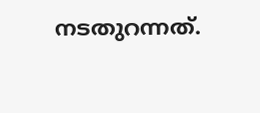നടതുറന്നത്.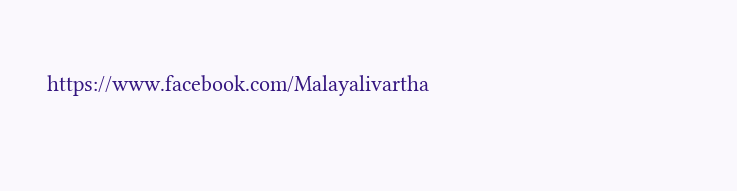https://www.facebook.com/Malayalivartha